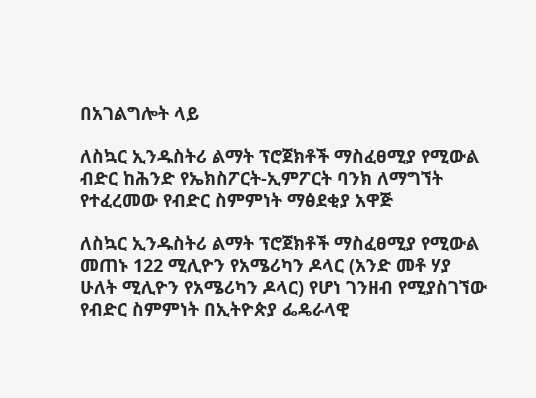በአገልግሎት ላይ

ለስኳር ኢንዱስትሪ ልማት ፕሮጀክቶች ማስፈፀሚያ የሚውል ብድር ከሕንድ የኤክስፖርት-ኢምፖርት ባንክ ለማግኘት የተፈረመው የብድር ስምምነት ማፅደቂያ አዋጅ

ለስኳር ኢንዱስትሪ ልማት ፕሮጀክቶች ማስፈፀሚያ የሚውል መጠኑ 122 ሚሊዮን የአሜሪካን ዶላር (አንድ መቶ ሃያ ሁለት ሚሊዮን የአሜሪካን ዶላር) የሆነ ገንዘብ የሚያስገኘው የብድር ስምምነት በኢትዮጵያ ፌዴራላዊ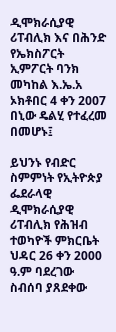ዲሞክራሲያዊ ሪፐብሊክ እና በሕንድ የኤክስፖርት ኢምፖርት ባንክ መካከል እ.ኤ.አ ኦክቶበር 4 ቀን 2007 በኒው ዴልሂ የተፈረመ በመሆኑ፤

ይህንኑ የብድር ስምምነት የኢትዮጵያ ፌደራላዊ ዲሞክራሲያዊ ሪፐብሊክ የሕዝብ ተወካዮች ምክርቤት ህዳር 26 ቀን 2000 ዓ.ም ባደረገው ስብሰባ ያጸደቀው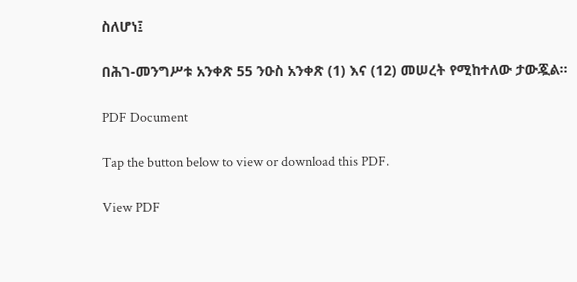ስለሆነ፤

በሕገ-መንግሥቱ አንቀጽ 55 ንዑስ አንቀጽ (1) እና (12) መሠረት የሚከተለው ታውጇል፡፡

PDF Document

Tap the button below to view or download this PDF.

View PDF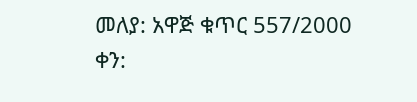መለያ: አዋጅ ቁጥር 557/2000
ቀን: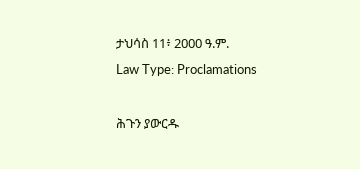ታህሳስ 11፥ 2000 ዓ.ም.
Law Type: Proclamations

ሕጉን ያውርዱ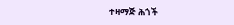ተዛማጅ ሕጎች